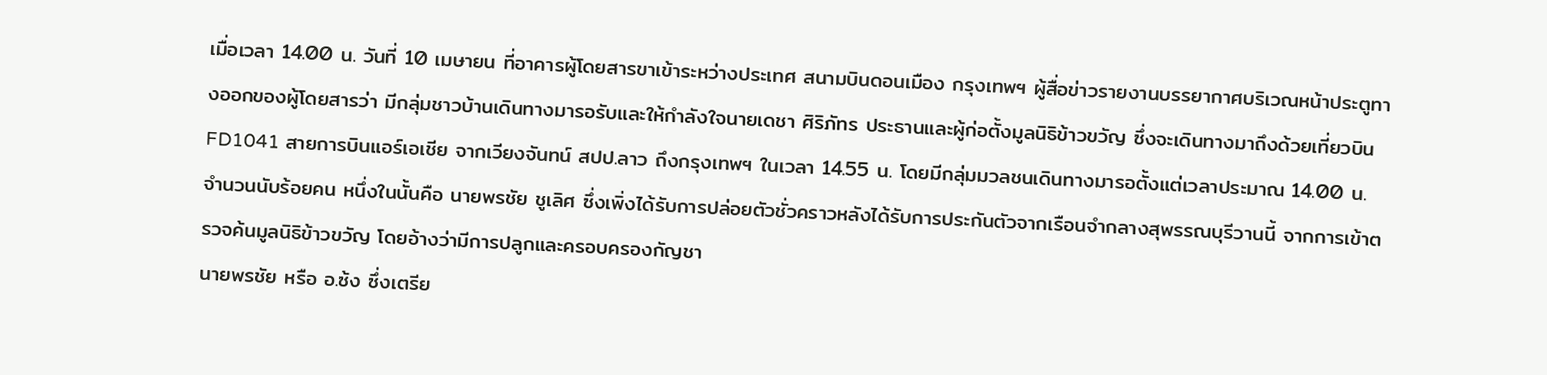เมื่อเวลา 14.00 น. วันที่ 10 เมษายน ที่อาคารผู้โดยสารขาเข้าระหว่างประเทศ สนามบินดอนเมือง กรุงเทพฯ ผู้สื่อข่าวรายงานบรรยากาศบริเวณหน้าประตูทางออกของผู้โดยสารว่า มีกลุ่มชาวบ้านเดินทางมารอรับและให้กำลังใจนายเดชา ศิริภัทร ประธานและผู้ก่อตั้งมูลนิธิข้าวขวัญ ซึ่งจะเดินทางมาถึงด้วยเที่ยวบิน FD1041 สายการบินแอร์เอเชีย จากเวียงจันทน์ สปป.ลาว ถึงกรุงเทพฯ ในเวลา 14.55 น. โดยมีกลุ่มมวลชนเดินทางมารอตั้งแต่เวลาประมาณ 14.00 น. จำนวนนับร้อยคน หนึ่งในนั้นคือ นายพรชัย ชูเลิศ ซึ่งเพิ่งได้รับการปล่อยตัวชั่วคราวหลังได้รับการประกันตัวจากเรือนจำกลางสุพรรณบุรีวานนี้ จากการเข้าตรวจค้นมูลนิธิข้าวขวัญ โดยอ้างว่ามีการปลูกและครอบครองกัญชา
นายพรชัย หรือ อ.ซ้ง ซึ่งเตรีย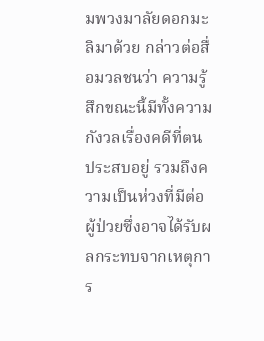มพวงมาลัยดอกมะลิมาด้วย กล่าวต่อสื่อมวลชนว่า ความรู้สึกขณะนี้มีทั้งความกังวลเรื่องคดีที่ตนประสบอยู่ รวมถึงความเป็นห่วงที่มีต่อผู้ป่วยซึ่งอาจได้รับผลกระทบจากเหตุการ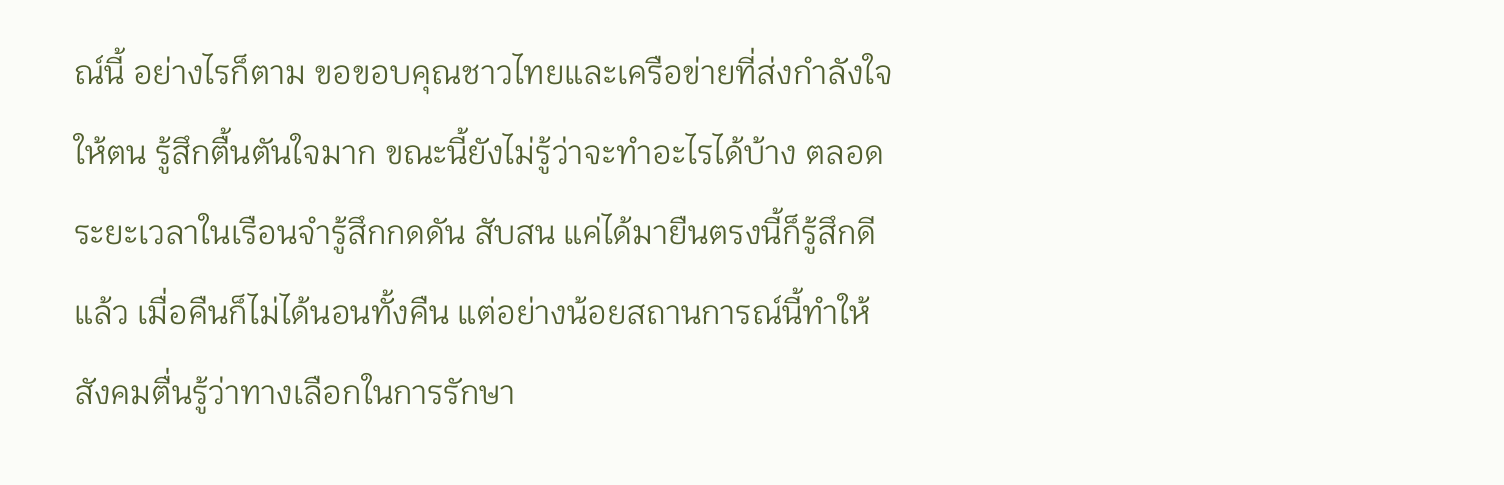ณ์นี้ อย่างไรก็ตาม ขอขอบคุณชาวไทยและเครือข่ายที่ส่งกำลังใจให้ตน รู้สึกตื้นตันใจมาก ขณะนี้ยังไม่รู้ว่าจะทำอะไรได้บ้าง ตลอดระยะเวลาในเรือนจำรู้สึกกดดัน สับสน แค่ได้มายืนตรงนี้ก็รู้สึกดีแล้ว เมื่อคืนก็ไม่ได้นอนทั้งคืน แต่อย่างน้อยสถานการณ์นี้ทำให้สังคมตื่นรู้ว่าทางเลือกในการรักษา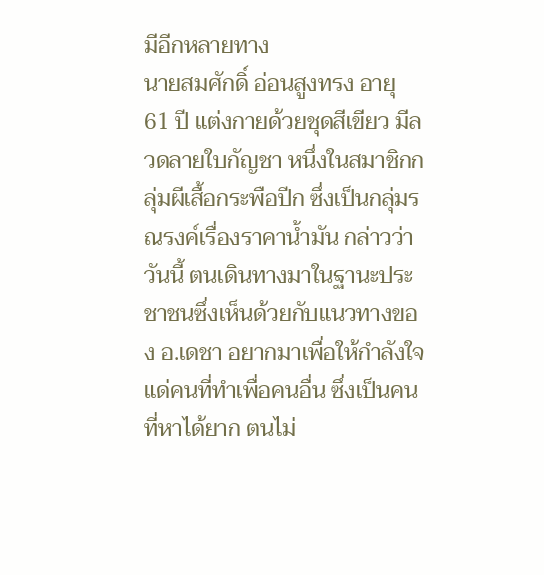มีอีกหลายทาง
นายสมศักดิ์ อ่อนสูงทรง อายุ 61 ปี แต่งกายด้วยชุดสีเขียว มีลวดลายใบกัญชา หนึ่งในสมาชิกกลุ่มผีเสื้อกระพือปีก ซึ่งเป็นกลุ่มรณรงค์เรื่องราคาน้ำมัน กล่าวว่า วันนี้ ตนเดินทางมาในฐานะประชาชนซึ่งเห็นด้วยกับแนวทางของ อ.เดชา อยากมาเพื่อให้กำลังใจแด่คนที่ทำเพื่อคนอื่น ซึ่งเป็นคนที่หาได้ยาก ตนไม่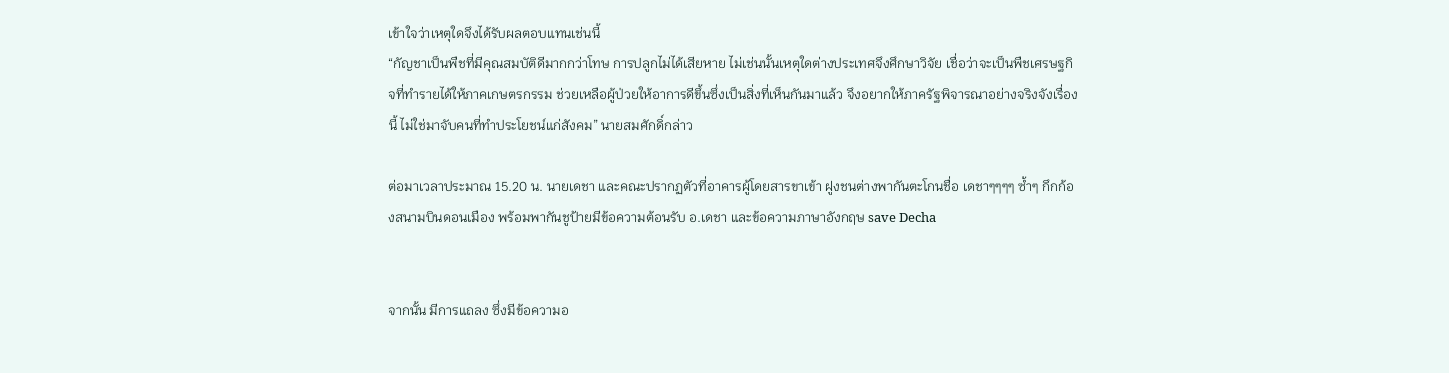เข้าใจว่าเหตุใดจึงได้รับผลตอบแทนเช่นนี้
“กัญชาเป็นพืชที่มีคุณสมบัติดีมากกว่าโทษ การปลูกไม่ได้เสียหาย ไม่เช่นนั้นเหตุใดต่างประเทศจึงศึกษาวิจัย เชื่อว่าจะเป็นพืชเศรษฐกิจที่ทำรายได้ให้ภาคเกษตรกรรม ช่วยเหลือผู้ป่วยให้อาการดีขึ้นซึ่งเป็นสิ่งที่เห็นกันมาแล้ว จึงอยากให้ภาครัฐพิจารณาอย่างจริงจังเรื่องนี้ ไม่ใช่มาจับคนที่ทำประโยชน์แก่สังคม” นายสมศักดิ์กล่าว

ต่อมาเวลาประมาณ 15.20 น. นายเดชา และคณะปรากฏตัวที่อาคารผู้โดยสารขาเข้า ฝูงชนต่างพากันตะโกนชื่อ เดชาๆๆๆๆ ซ้ำๆ กึกก้องสนามบินดอนเมือง พร้อมพากันชูป้ายมีข้อความต้อนรับ อ.เดชา และข้อความภาษาอังกฤษ save Decha


จากนั้น มีการแถลง ซึ่งมีข้อความอ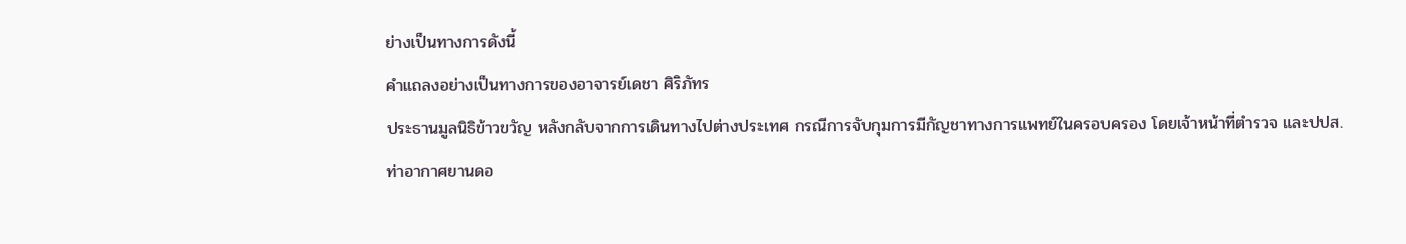ย่างเป็นทางการดังนี้
คำแถลงอย่างเป็นทางการของอาจารย์เดชา ศิริภัทร
ประธานมูลนิธิข้าวขวัญ หลังกลับจากการเดินทางไปต่างประเทศ กรณีการจับกุมการมีกัญชาทางการแพทย์ในครอบครอง โดยเจ้าหน้าที่ตำรวจ และปปส.
ท่าอากาศยานดอ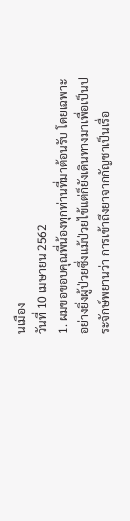นเมือง
วันที่ 10 เมษายน 2562
1. ผมขอขอบคุณพี่น้องทุกท่านที่มาต้อนรับ โดยเฉพาะอย่างยิ่งผู้ป่วยซึ่งแม้ป่วยไข้แต่ก็ยังเดินทางมาเพื่อเป็นประจักษ์พยานว่า การเข้าถึงยาจากกัญชาเป็นเรื่อ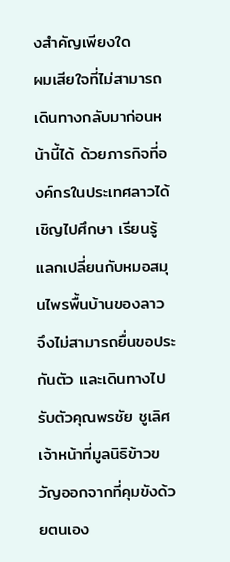งสำคัญเพียงใด
ผมเสียใจที่ไม่สามารถเดินทางกลับมาก่อนหน้านี้ได้ ด้วยภารกิจที่องค์กรในประเทศลาวได้เชิญไปศึกษา เรียนรู้ แลกเปลี่ยนกับหมอสมุนไพรพื้นบ้านของลาว จึงไม่สามารถยื่นขอประกันตัว และเดินทางไปรับตัวคุณพรชัย ชูเลิศ เจ้าหน้าที่มูลนิธิข้าวขวัญออกจากที่คุมขังด้วยตนเอง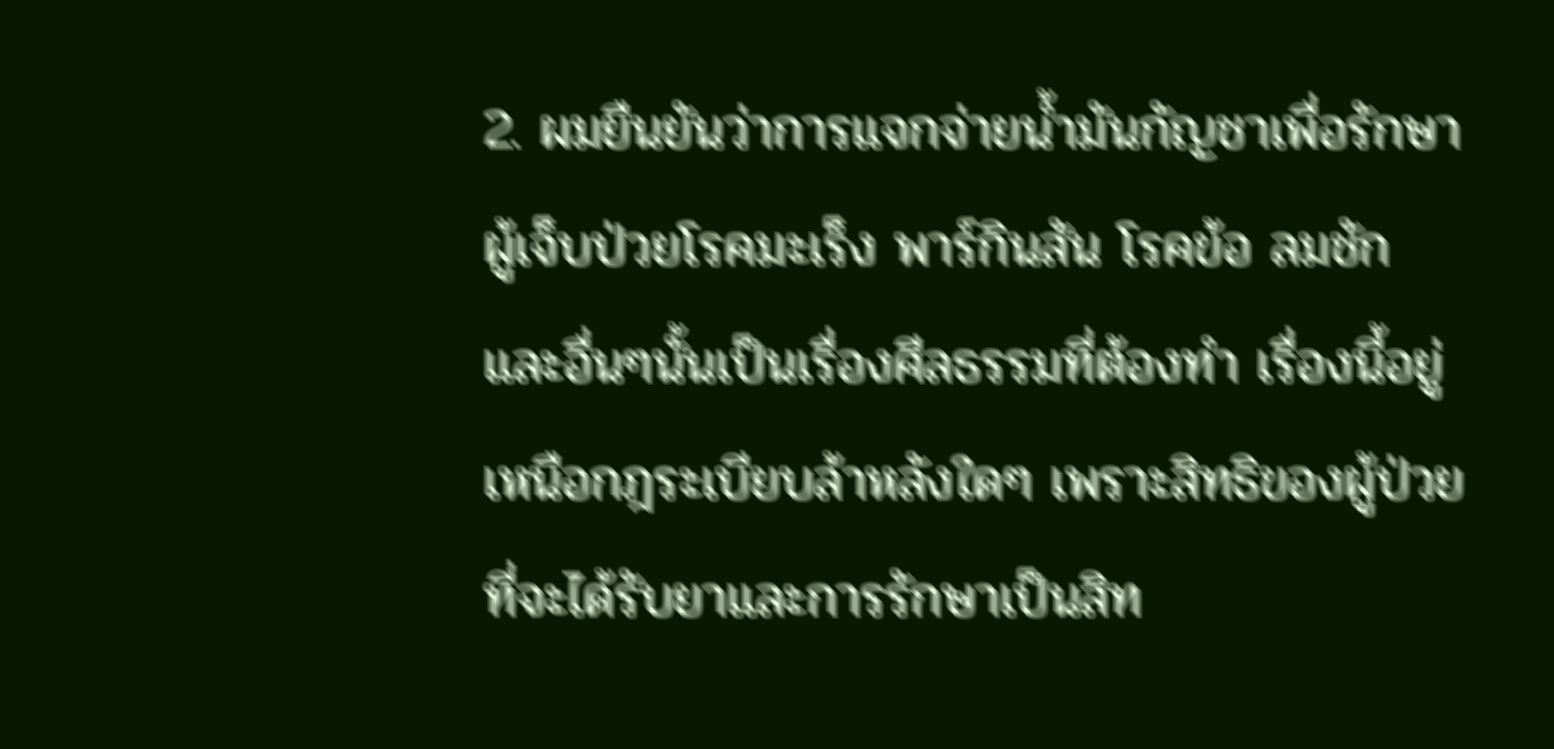2. ผมยืนยันว่าการแจกจ่ายน้ำมันกัญชาเพื่อรักษาผู้เจ็บป่วยโรคมะเร็ง พาร์กินสัน โรคข้อ ลมชัก และอื่นๆนั้นเป็นเรื่องศีลธรรมที่ต้องทำ เรื่องนี้อยู่เหนือกฎระเบียบล้าหลังใดๆ เพราะสิทธิของผู้ป่วยที่จะได้รับยาและการรักษาเป็นสิท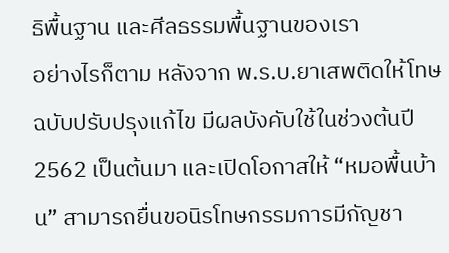ธิพื้นฐาน และศีลธรรมพื้นฐานของเรา
อย่างไรก็ตาม หลังจาก พ.ร.บ.ยาเสพติดให้โทษ ฉบับปรับปรุงแก้ไข มีผลบังคับใช้ในช่วงต้นปี 2562 เป็นต้นมา และเปิดโอกาสให้ “หมอพื้นบ้าน” สามารถยื่นขอนิรโทษกรรมการมีกัญชา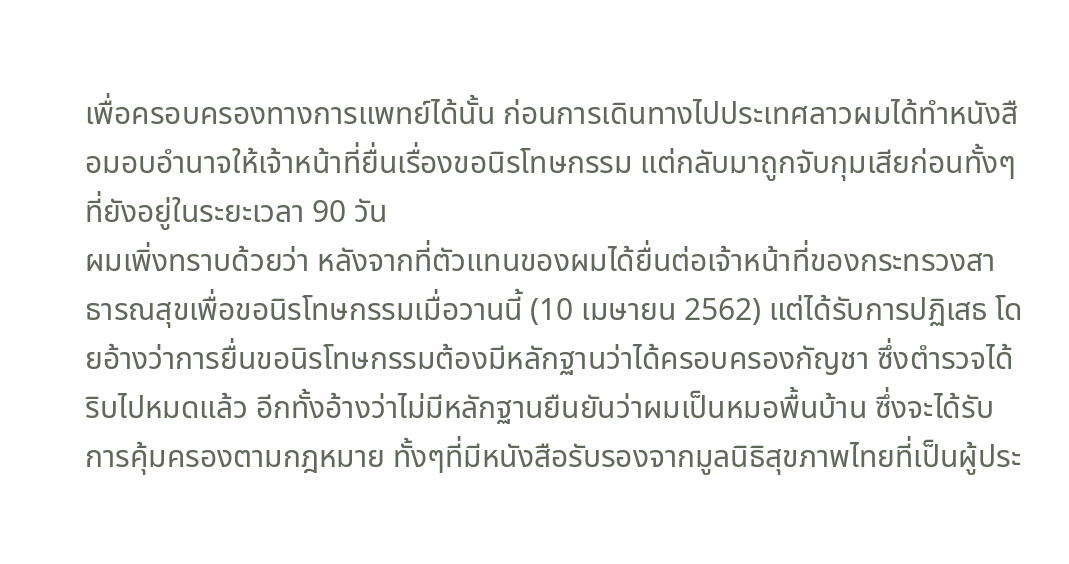เพื่อครอบครองทางการแพทย์ได้นั้น ก่อนการเดินทางไปประเทศลาวผมได้ทำหนังสือมอบอำนาจให้เจ้าหน้าที่ยื่นเรื่องขอนิรโทษกรรม แต่กลับมาถูกจับกุมเสียก่อนทั้งๆที่ยังอยู่ในระยะเวลา 90 วัน
ผมเพิ่งทราบด้วยว่า หลังจากที่ตัวแทนของผมได้ยื่นต่อเจ้าหน้าที่ของกระทรวงสาธารณสุขเพื่อขอนิรโทษกรรมเมื่อวานนี้ (10 เมษายน 2562) แต่ได้รับการปฏิเสธ โดยอ้างว่าการยื่นขอนิรโทษกรรมต้องมีหลักฐานว่าได้ครอบครองกัญชา ซึ่งตำรวจได้ริบไปหมดแล้ว อีกทั้งอ้างว่าไม่มีหลักฐานยืนยันว่าผมเป็นหมอพื้นบ้าน ซึ่งจะได้รับการคุ้มครองตามกฎหมาย ทั้งๆที่มีหนังสือรับรองจากมูลนิธิสุขภาพไทยที่เป็นผู้ประ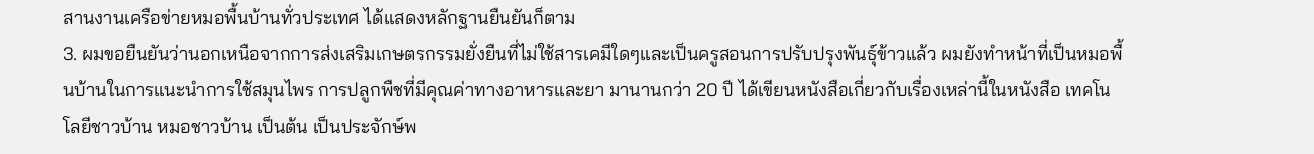สานงานเครือข่ายหมอพื้นบ้านทั่วประเทศ ได้แสดงหลักฐานยืนยันก็ตาม
3. ผมขอยืนยันว่านอกเหนือจากการส่งเสริมเกษตรกรรมยั่งยืนที่ไม่ใช้สารเคมีใดๆและเป็นครูสอนการปรับปรุงพันธุ์ข้าวแล้ว ผมยังทำหน้าที่เป็นหมอพื้นบ้านในการแนะนำการใช้สมุนไพร การปลูกพืชที่มีคุณค่าทางอาหารและยา มานานกว่า 20 ปี ได้เขียนหนังสือเกี่ยวกับเรื่องเหล่านี้ในหนังสือ เทคโนโลยีชาวบ้าน หมอชาวบ้าน เป็นต้น เป็นประจักษ์พ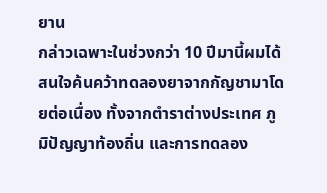ยาน
กล่าวเฉพาะในช่วงกว่า 10 ปีมานี้ผมได้สนใจค้นคว้าทดลองยาจากกัญชามาโดยต่อเนื่อง ทั้งจากตำราต่างประเทศ ภูมิปัญญาท้องถิ่น และการทดลอง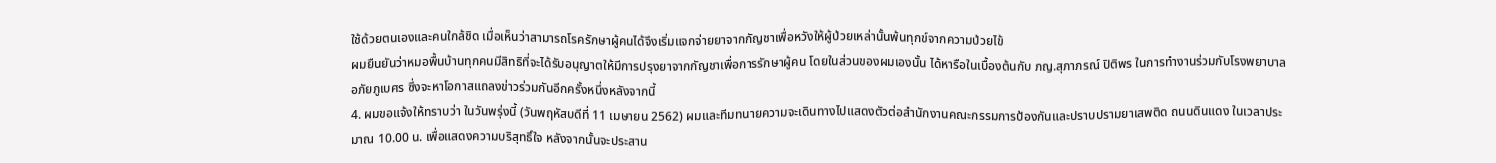ใช้ด้วยตนเองและคนใกล้ชิด เมื่อเห็นว่าสามารถโรครักษาผู้คนได้จึงเริ่มแจกจ่ายยาจากกัญชาเพื่อหวังให้ผู้ป่วยเหล่านั้นพ้นทุกข์จากความป่วยไข้
ผมยืนยันว่าหมอพื้นบ้านทุกคนมีสิทธิที่จะได้รับอนุญาตให้มีการปรุงยาจากกัญชาเพื่อการรักษาผู้คน โดยในส่วนของผมเองนั้น ได้หารือในเบื้องต้นกับ ภญ.สุภาภรณ์ ปิติพร ในการทำงานร่วมกับโรงพยาบาลอภัยภูเบศร ซึ่งจะหาโอกาสแถลงข่าวร่วมกันอีกครั้งหนึ่งหลังจากนี้
4. ผมขอแจ้งให้ทราบว่า ในวันพรุ่งนี้ (วันพฤหัสบดีที่ 11 เมษายน 2562) ผมและทีมทนายความจะเดินทางไปแสดงตัวต่อสำนักงานคณะกรรมการป้องกันและปราบปรามยาเสพติด ถนนดินแดง ในเวลาประมาณ 10.00 น. เพื่อแสดงความบริสุทธิ์ใจ หลังจากนั้นจะประสาน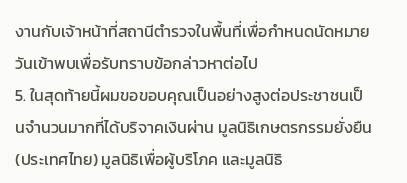งานกับเจ้าหน้าที่สถานีตำรวจในพื้นที่เพื่อกำหนดนัดหมายวันเข้าพบเพื่อรับทราบข้อกล่าวหาต่อไป
5. ในสุดท้ายนี้ผมขอขอบคุณเป็นอย่างสูงต่อประชาชนเป็นจำนวนมากที่ได้บริจาคเงินผ่าน มูลนิธิเกษตรกรรมยั่งยืน(ประเทศไทย) มูลนิธิเพื่อผู้บริโภค และมูลนิธิ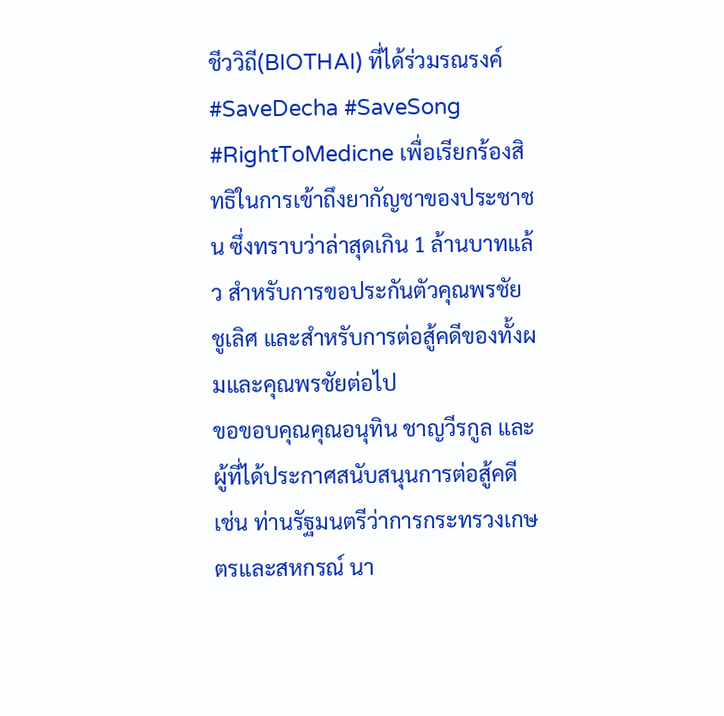ชีววิถี(BIOTHAI) ที่ได้ร่วมรณรงค์ #SaveDecha #SaveSong #RightToMedicne เพื่อเรียกร้องสิทธิในการเข้าถึงยากัญชาของประชาชน ซึ่งทราบว่าล่าสุดเกิน 1 ล้านบาทแล้ว สำหรับการขอประกันตัวคุณพรชัย ชูเลิศ และสำหรับการต่อสู้คดีของทั้งผมและคุณพรชัยต่อไป
ขอขอบคุณคุณอนุทิน ชาญวีรกูล และผู้ที่ได้ประกาศสนับสนุนการต่อสู้คดี เช่น ท่านรัฐมนตรีว่าการกระทรวงเกษตรและสหกรณ์ นา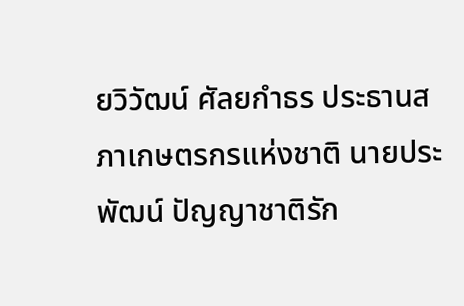ยวิวัฒน์ ศัลยกำธร ประธานสภาเกษตรกรแห่งชาติ นายประพัฒน์ ปัญญาชาติรัก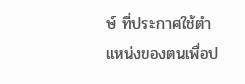ษ์ ที่ประกาศใช้ตำแหน่งของตนเพื่อป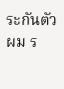ระกันตัวผม ร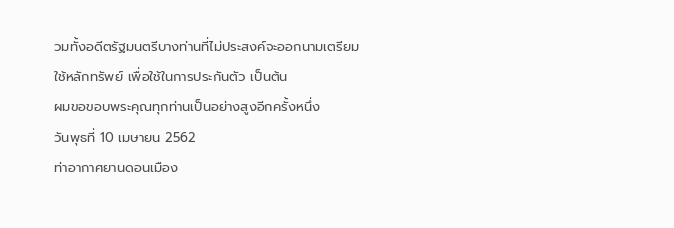วมทั้งอดีตรัฐมนตรีบางท่านที่ไม่ประสงค์จะออกนามเตรียมใช้หลักทรัพย์ เพื่อใช้ในการประกันตัว เป็นต้น
ผมขอขอบพระคุณทุกท่านเป็นอย่างสูงอีกครั้งหนึ่ง
วันพุธที่ 10 เมษายน 2562
ท่าอากาศยานดอนเมือง